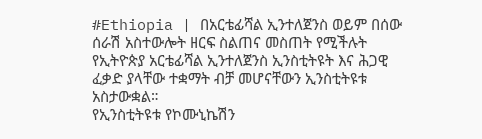#Ethiopia | በአርቴፊሻል ኢንተለጀንስ ወይም በሰው ሰራሽ አስተውሎት ዘርፍ ስልጠና መስጠት የሚችሉት የኢትዮጵያ አርቴፊሻል ኢንተለጀንስ ኢንስቲትዩት እና ሕጋዊ ፈቃድ ያላቸው ተቋማት ብቻ መሆናቸውን ኢንስቲትዩቱ አስታውቋል።
የኢንስቲትዩቱ የኮሙኒኬሽን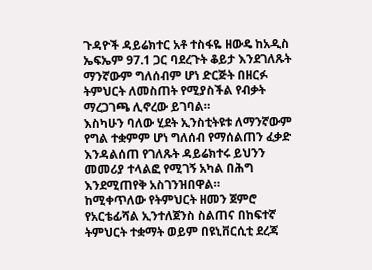ጉዳዮች ዳይሬክተር አቶ ተስፋዬ ዘውዴ ከአዲስ ኤፍኤም 97.1 ጋር ባደረጉት ቆይታ እንደገለጹት ማንኛውም ግለሰብም ሆነ ድርጅት በዘርፉ ትምህርት ለመስጠት የሚያስችል የብቃት ማረጋገጫ ሊኖረው ይገባል።
እስካሁን ባለው ሂደት ኢንስቲትዩቱ ለማንኛውም የግል ተቋምም ሆነ ግለሰብ የማሰልጠን ፈቃድ እንዳልሰጠ የገለጹት ዳይሬክተሩ ይህንን መመሪያ ተላልፎ የሚገኝ አካል በሕግ እንደሚጠየቅ አስገንዝበዋል።
ከሚቀጥለው የትምህርት ዘመን ጀምሮ የአርቴፊሻል ኢንተለጀንስ ስልጠና በከፍተኛ ትምህርት ተቋማት ወይም በዩኒቨርሲቲ ደረጃ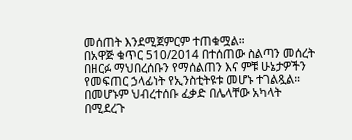መሰጠት እንደሚጀምርም ተጠቁሟል።
በአዋጅ ቁጥር 510/2014 በተሰጠው ስልጣን መሰረት በዘርፉ ማህበረሰቡን የማሰልጠን እና ምቹ ሁኔታዎችን የመፍጠር ኃላፊነት የኢንስቲትዩቱ መሆኑ ተገልጿል።
በመሆኑም ህብረተሰቡ ፈቃድ በሌላቸው አካላት በሚደረጉ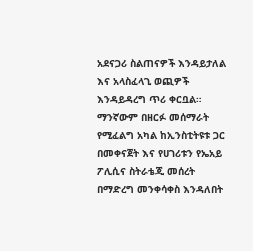አደናጋሪ ስልጠናዎች እንዳይታለል እና አላስፈላጊ ወጪዎች እንዳይዳረግ ጥሪ ቀርቧል።
ማንኛውም በዘርፉ መሰማራት የሚፈልግ አካል ከኢንስቲትዩቱ ጋር በመቀናጀት እና የሀገሪቱን የኤአይ ፖሊሲና ስትራቴጂ መሰረት በማድረግ መንቀሳቀስ እንዳለበት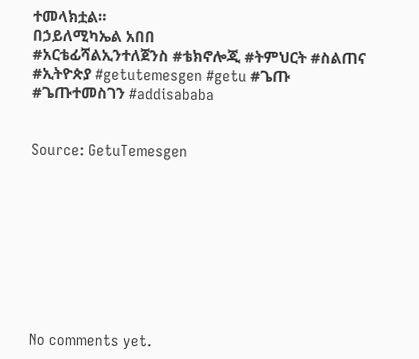ተመላክቷል።
በኃይለሚካኤል አበበ
#አርቴፊሻልኢንተለጀንስ #ቴክኖሎጂ #ትምህርት #ስልጠና #ኢትዮጵያ #getutemesgen #getu #ጌጡ #ጌጡተመስገን #addisababa


Source: GetuTemesgen









No comments yet.